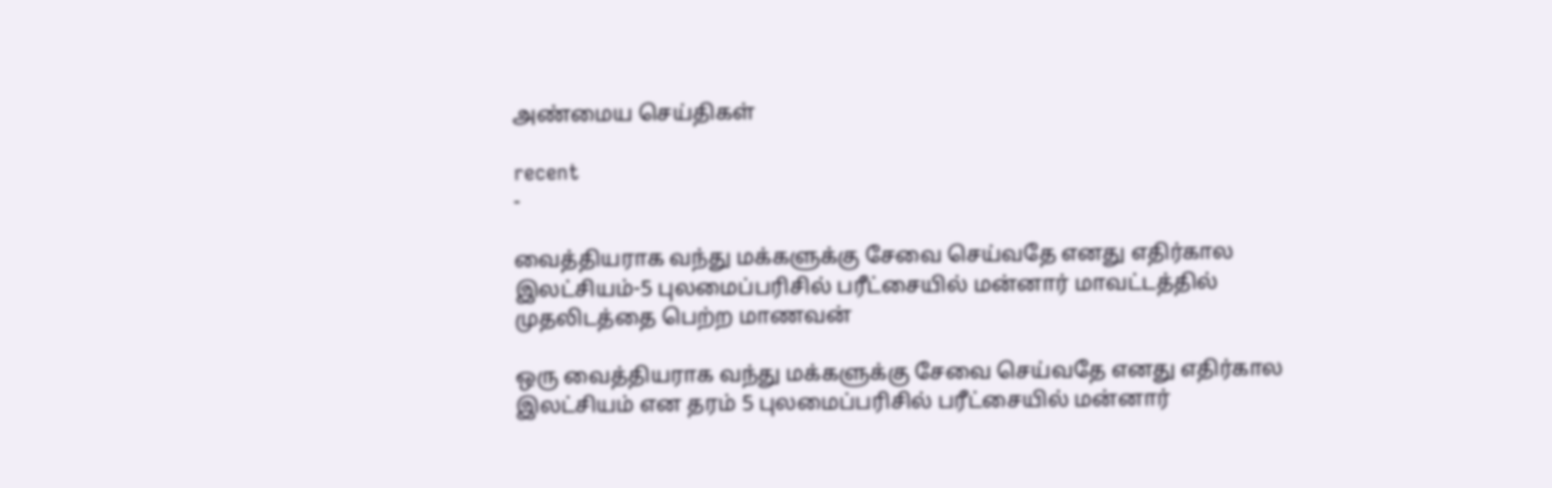அண்மைய செய்திகள்

recent
-

வைத்தியராக வந்து மக்களுக்கு சேவை செய்வதே எனது எதிர்கால இலட்சியம்-5 புலமைப்பரிசில் பரீட்சையில் மன்னார் மாவட்டத்தில் முதலிடத்தை பெற்ற மாணவன்

ஒரு வைத்தியராக வந்து மக்களுக்கு சேவை செய்வதே எனது எதிர்கால இலட்சியம் என தரம் 5 புலமைப்பரிசில் பரீட்சையில் மன்னார்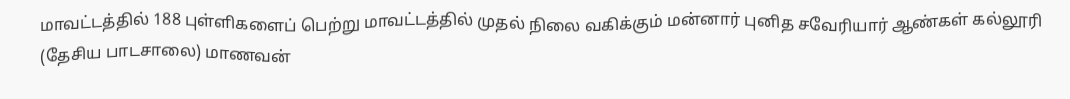மாவட்டத்தில் 188 புள்ளிகளைப் பெற்று மாவட்டத்தில் முதல் நிலை வகிக்கும் மன்னார் புனித சவேரியார் ஆண்கள் கல்லூரி (தேசிய பாடசாலை) மாணவன்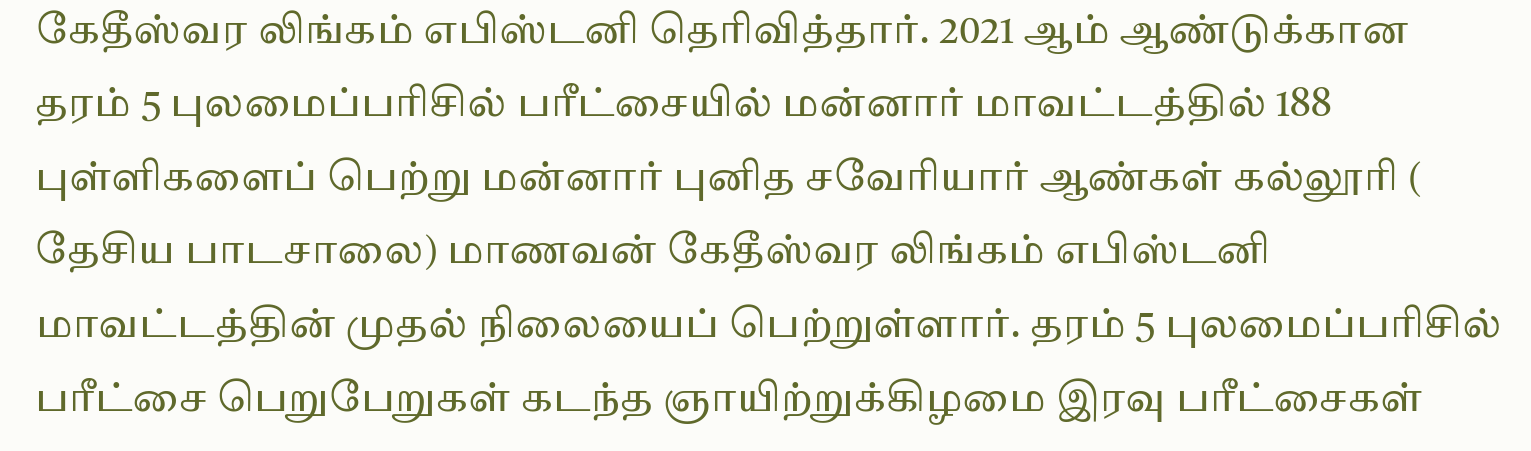கேதீஸ்வர லிங்கம் எபிஸ்டனி தெரிவித்தார். 2021 ஆம் ஆண்டுக்கான தரம் 5 புலமைப்பரிசில் பரீட்சையில் மன்னார் மாவட்டத்தில் 188 புள்ளிகளைப் பெற்று மன்னார் புனித சவேரியார் ஆண்கள் கல்லூரி ( தேசிய பாடசாலை) மாணவன் கேதீஸ்வர லிங்கம் எபிஸ்டனி மாவட்டத்தின் முதல் நிலையைப் பெற்றுள்ளார். தரம் 5 புலமைப்பரிசில் பரீட்சை பெறுபேறுகள் கடந்த ஞாயிற்றுக்கிழமை இரவு பரீட்சைகள்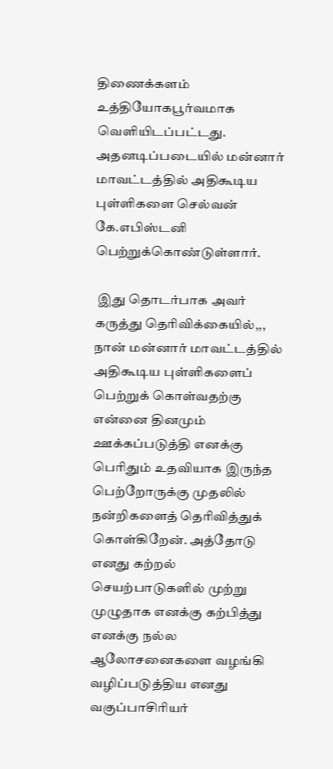திணைக்களம் உத்தியோகபூர்வமாக வெளியிடப்பட்டது. அதனடிப்படையில் மன்னார் மாவட்டத்தில் அதிகூடிய புள்ளிகளை செல்வன் கே.எபிஸ்டனி பெற்றுக்கொண்டுள்ளார்.

 இது தொடர்பாக அவர் கருத்து தெரிவிக்கையில்,,, நான் மன்னார் மாவட்டத்தில் அதிகூடிய புள்ளிகளைப் பெற்றுக் கொள்வதற்கு என்னை தினமும் ஊக்கப்படுத்தி எனக்கு பெரிதும் உதவியாக இருந்த பெற்றோருக்கு முதலில் நன்றிகளைத் தெரிவித்துக் கொள்கிறேன். அத்தோடு எனது கற்றல் செயற்பாடுகளில் முற்று முழுதாக எனக்கு கற்பித்து எனக்கு நல்ல ஆலோசனைகளை வழங்கி வழிப்படுத்திய எனது வகுப்பாசிரியர்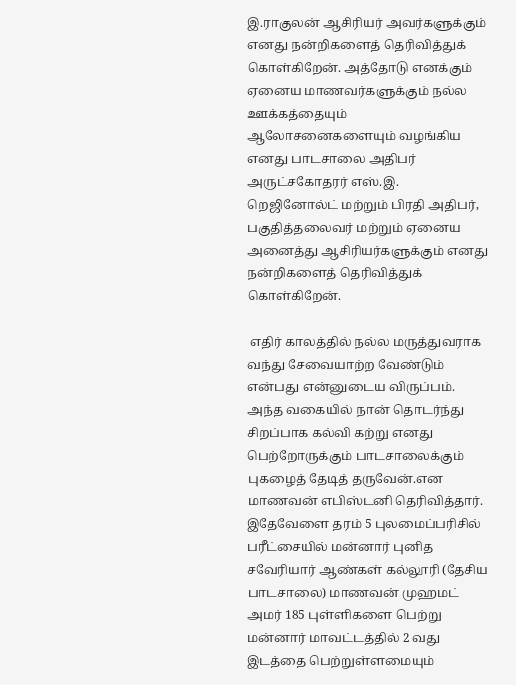இ.ராகுலன் ஆசிரியர் அவர்களுக்கும் எனது நன்றிகளைத் தெரிவித்துக் கொள்கிறேன். அத்தோடு எனக்கும் ஏனைய மாணவர்களுக்கும் நல்ல ஊக்கத்தையும் ஆலோசனைகளையும் வழங்கிய எனது பாடசாலை அதிபர் அருட்சகோதரர் எஸ்.இ. றெஜினோல்ட் மற்றும் பிரதி அதிபர், பகுதித்தலைவர் மற்றும் ஏனைய அனைத்து ஆசிரியர்களுக்கும் எனது நன்றிகளைத் தெரிவித்துக் கொள்கிறேன்.

 எதிர் காலத்தில் நல்ல மருத்துவராக வந்து சேவையாற்ற வேண்டும் என்பது என்னுடைய விருப்பம். அந்த வகையில் நான் தொடர்ந்து சிறப்பாக கல்வி கற்று எனது பெற்றோருக்கும் பாடசாலைக்கும் புகழைத் தேடித் தருவேன்.என மாணவன் எபிஸ்டனி தெரிவித்தார். இதேவேளை தரம் 5 புலமைப்பரிசில் பரீட்சையில் மன்னார் புனித சவேரியார் ஆண்கள் கல்லூரி (தேசிய பாடசாலை) மாணவன் முஹமட் அமர் 185 புள்ளிகளை பெற்று மன்னார் மாவட்டத்தில் 2 வது இடத்தை பெற்றுள்ளமையும்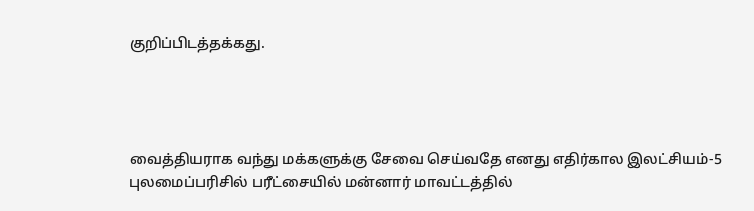குறிப்பிடத்தக்கது.




வைத்தியராக வந்து மக்களுக்கு சேவை செய்வதே எனது எதிர்கால இலட்சியம்-5 புலமைப்பரிசில் பரீட்சையில் மன்னார் மாவட்டத்தில்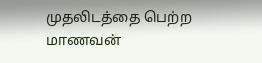முதலிடத்தை பெற்ற மாணவன்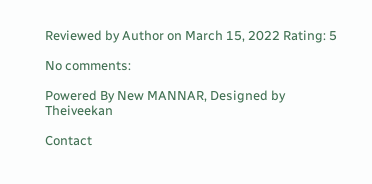Reviewed by Author on March 15, 2022 Rating: 5

No comments:

Powered By New MANNAR, Designed by Theiveekan

Contact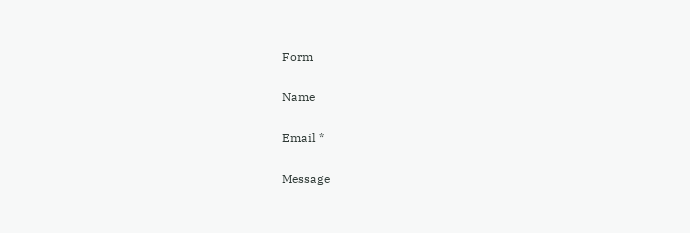Form

Name

Email *

Message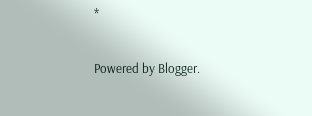*

Powered by Blogger.